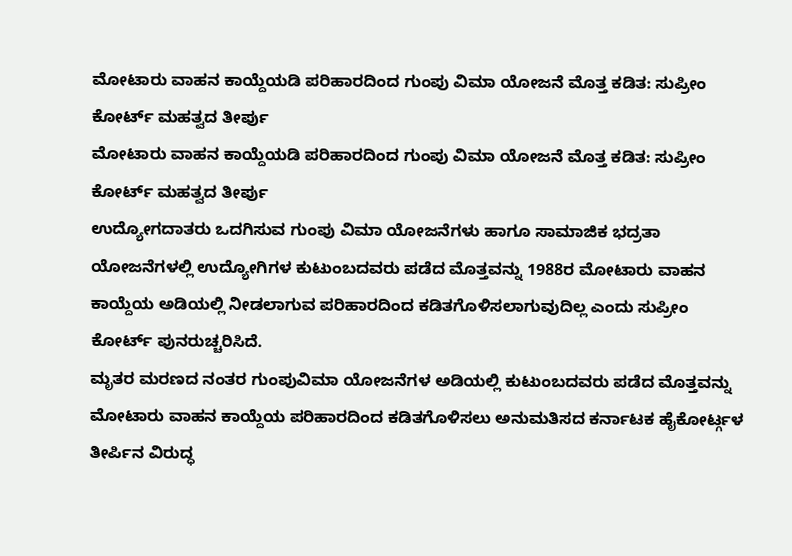ಮೋಟಾರು ವಾಹನ ಕಾಯ್ದೆಯಡಿ ಪರಿಹಾರದಿಂದ ಗುಂಪು ವಿಮಾ ಯೋಜನೆ ಮೊತ್ತ ಕಡಿತ: ಸುಪ್ರೀಂ ಕೋರ್ಟ್ ಮಹತ್ವದ ತೀರ್ಪು
ಮೋಟಾರು ವಾಹನ ಕಾಯ್ದೆಯಡಿ ಪರಿಹಾರದಿಂದ ಗುಂಪು ವಿಮಾ ಯೋಜನೆ ಮೊತ್ತ ಕಡಿತ: ಸುಪ್ರೀಂ ಕೋರ್ಟ್ ಮಹತ್ವದ ತೀರ್ಪು
ಉದ್ಯೋಗದಾತರು ಒದಗಿಸುವ ಗುಂಪು ವಿಮಾ ಯೋಜನೆಗಳು ಹಾಗೂ ಸಾಮಾಜಿಕ ಭದ್ರತಾ ಯೋಜನೆಗಳಲ್ಲಿ ಉದ್ಯೋಗಿಗಳ ಕುಟುಂಬದವರು ಪಡೆದ ಮೊತ್ತವನ್ನು 1988ರ ಮೋಟಾರು ವಾಹನ ಕಾಯ್ದೆಯ ಅಡಿಯಲ್ಲಿ ನೀಡಲಾಗುವ ಪರಿಹಾರದಿಂದ ಕಡಿತಗೊಳಿಸಲಾಗುವುದಿಲ್ಲ ಎಂದು ಸುಪ್ರೀಂ ಕೋರ್ಟ್ ಪುನರುಚ್ಚರಿಸಿದೆ.
ಮೃತರ ಮರಣದ ನಂತರ ಗುಂಪುವಿಮಾ ಯೋಜನೆಗಳ ಅಡಿಯಲ್ಲಿ ಕುಟುಂಬದವರು ಪಡೆದ ಮೊತ್ತವನ್ನು ಮೋಟಾರು ವಾಹನ ಕಾಯ್ದೆಯ ಪರಿಹಾರದಿಂದ ಕಡಿತಗೊಳಿಸಲು ಅನುಮತಿಸದ ಕರ್ನಾಟಕ ಹೈಕೋರ್ಟ್ಗಳ ತೀರ್ಪಿನ ವಿರುದ್ಧ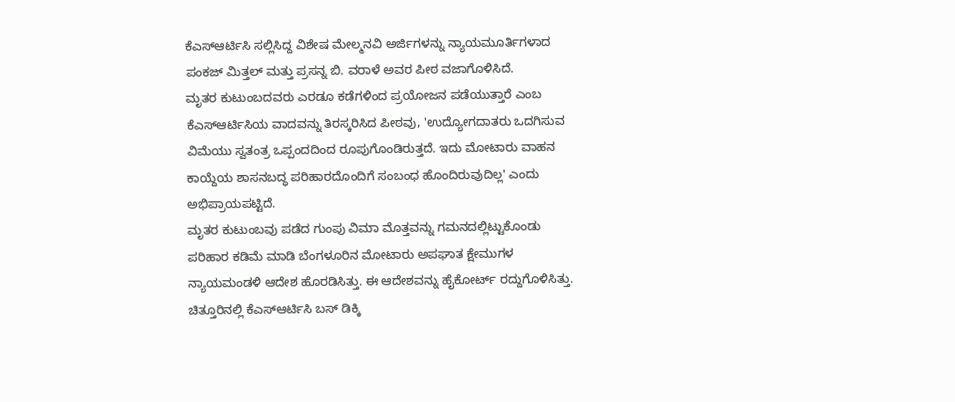ಕೆಎಸ್ಆರ್ಟಿಸಿ ಸಲ್ಲಿಸಿದ್ದ ವಿಶೇಷ ಮೇಲ್ಮನವಿ ಅರ್ಜಿಗಳನ್ನು ನ್ಯಾಯಮೂರ್ತಿಗಳಾದ ಪಂಕಜ್ ಮಿತ್ತಲ್ ಮತ್ತು ಪ್ರಸನ್ನ ಬಿ. ವರಾಳೆ ಅವರ ಪೀಠ ವಜಾಗೊಳಿಸಿದೆ.
ಮೃತರ ಕುಟುಂಬದವರು ಎರಡೂ ಕಡೆಗಳಿಂದ ಪ್ರಯೋಜನ ಪಡೆಯುತ್ತಾರೆ ಎಂಬ ಕೆಎಸ್ಆರ್ಟಿಸಿಯ ವಾದವನ್ನು ತಿರಸ್ಕರಿಸಿದ ಪೀಠವು, 'ಉದ್ಯೋಗದಾತರು ಒದಗಿಸುವ ವಿಮೆಯು ಸ್ವತಂತ್ರ ಒಪ್ಪಂದದಿಂದ ರೂಪುಗೊಂಡಿರುತ್ತದೆ. ಇದು ಮೋಟಾರು ವಾಹನ ಕಾಯ್ದೆಯ ಶಾಸನಬದ್ಧ ಪರಿಹಾರದೊಂದಿಗೆ ಸಂಬಂಧ ಹೊಂದಿರುವುದಿಲ್ಲ' ಎಂದು ಅಭಿಪ್ರಾಯಪಟ್ಟಿದೆ.
ಮೃತರ ಕುಟುಂಬವು ಪಡೆದ ಗುಂಪು ವಿಮಾ ಮೊತ್ತವನ್ನು ಗಮನದಲ್ಲಿಟ್ಟುಕೊಂಡು ಪರಿಹಾರ ಕಡಿಮೆ ಮಾಡಿ ಬೆಂಗಳೂರಿನ ಮೋಟಾರು ಅಪಘಾತ ಕ್ಷೇಮುಗಳ ನ್ಯಾಯಮಂಡಳಿ ಆದೇಶ ಹೊರಡಿಸಿತ್ತು. ಈ ಆದೇಶವನ್ನು ಹೈಕೋರ್ಟ್ ರದ್ದುಗೊಳಿಸಿತ್ತು.
ಚಿತ್ತೂರಿನಲ್ಲಿ ಕೆಎಸ್ಆರ್ಟಿಸಿ ಬಸ್ ಡಿಕ್ಕಿ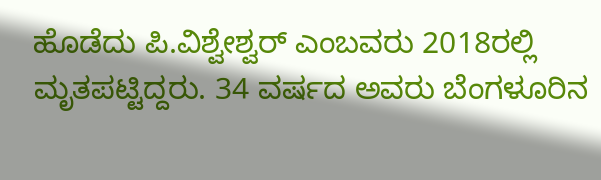ಹೊಡೆದು ಪಿ.ವಿಶ್ವೇಶ್ವರ್ ಎಂಬವರು 2018ರಲ್ಲಿ ಮೃತಪಟ್ಟಿದ್ದರು. 34 ವರ್ಷದ ಅವರು ಬೆಂಗಳೂರಿನ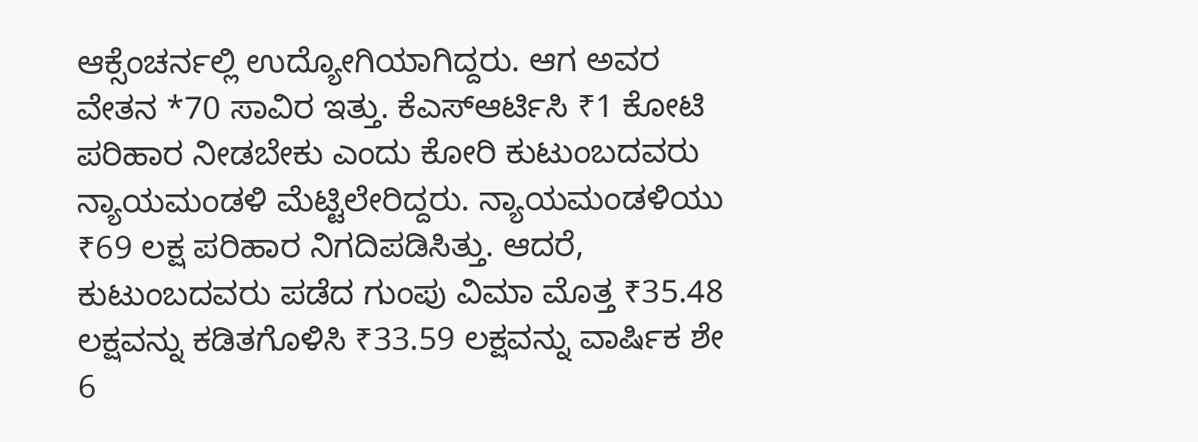ಆಕ್ಸೆಂಚರ್ನಲ್ಲಿ ಉದ್ಯೋಗಿಯಾಗಿದ್ದರು. ಆಗ ಅವರ ವೇತನ *70 ಸಾವಿರ ಇತ್ತು. ಕೆಎಸ್ಆರ್ಟಿಸಿ ₹1 ಕೋಟಿ ಪರಿಹಾರ ನೀಡಬೇಕು ಎಂದು ಕೋರಿ ಕುಟುಂಬದವರು ನ್ಯಾಯಮಂಡಳಿ ಮೆಟ್ಟಿಲೇರಿದ್ದರು. ನ್ಯಾಯಮಂಡಳಿಯು ₹69 ಲಕ್ಷ ಪರಿಹಾರ ನಿಗದಿಪಡಿಸಿತ್ತು. ಆದರೆ, ಕುಟುಂಬದವರು ಪಡೆದ ಗುಂಪು ವಿಮಾ ಮೊತ್ತ ₹35.48 ಲಕ್ಷವನ್ನು ಕಡಿತಗೊಳಿಸಿ ₹33.59 ಲಕ್ಷವನ್ನು ವಾರ್ಷಿಕ ಶೇ 6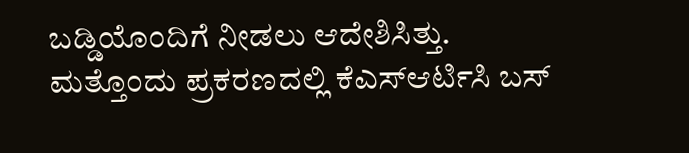ಬಡ್ಡಿಯೊಂದಿಗೆ ನೀಡಲು ಆದೇಶಿಸಿತ್ತು.
ಮತ್ತೊಂದು ಪ್ರಕರಣದಲ್ಲಿ ಕೆಎಸ್ಆರ್ಟಿಸಿ ಬಸ್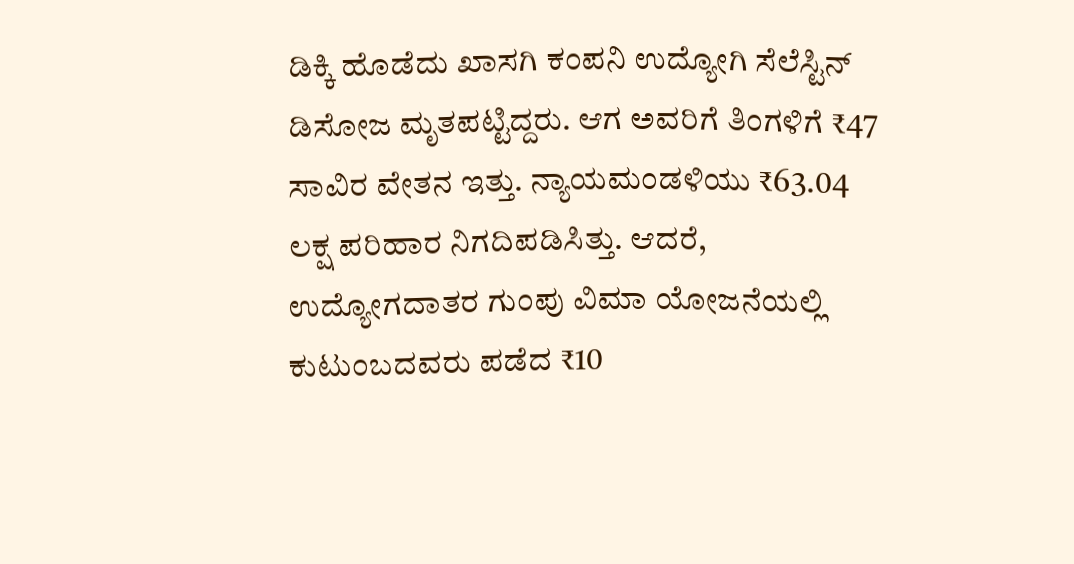ಡಿಕ್ಕಿ ಹೊಡೆದು ಖಾಸಗಿ ಕಂಪನಿ ಉದ್ಯೋಗಿ ಸೆಲೆಸ್ಟಿನ್ ಡಿಸೋಜ ಮೃತಪಟ್ಟಿದ್ದರು. ಆಗ ಅವರಿಗೆ ತಿಂಗಳಿಗೆ ₹47 ಸಾವಿರ ವೇತನ ಇತ್ತು. ನ್ಯಾಯಮಂಡಳಿಯು ₹63.04 ಲಕ್ಷ ಪರಿಹಾರ ನಿಗದಿಪಡಿಸಿತ್ತು. ಆದರೆ, ಉದ್ಯೋಗದಾತರ ಗುಂಪು ವಿಮಾ ಯೋಜನೆಯಲ್ಲಿ ಕುಟುಂಬದವರು ಪಡೆದ ₹10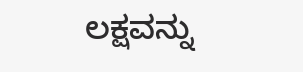ಲಕ್ಷವನ್ನು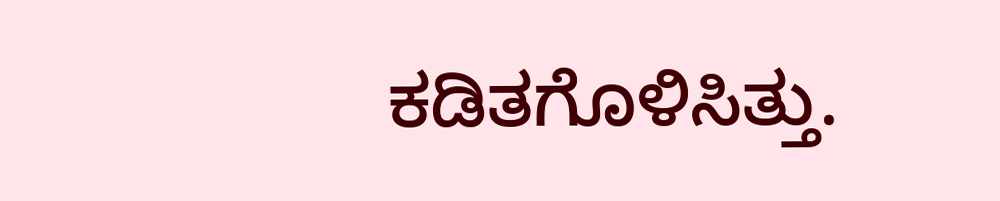ಕಡಿತಗೊಳಿಸಿತ್ತು.